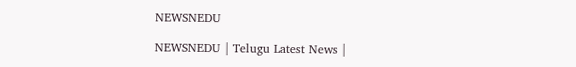NEWSNEDU

NEWSNEDU | Telugu Latest News |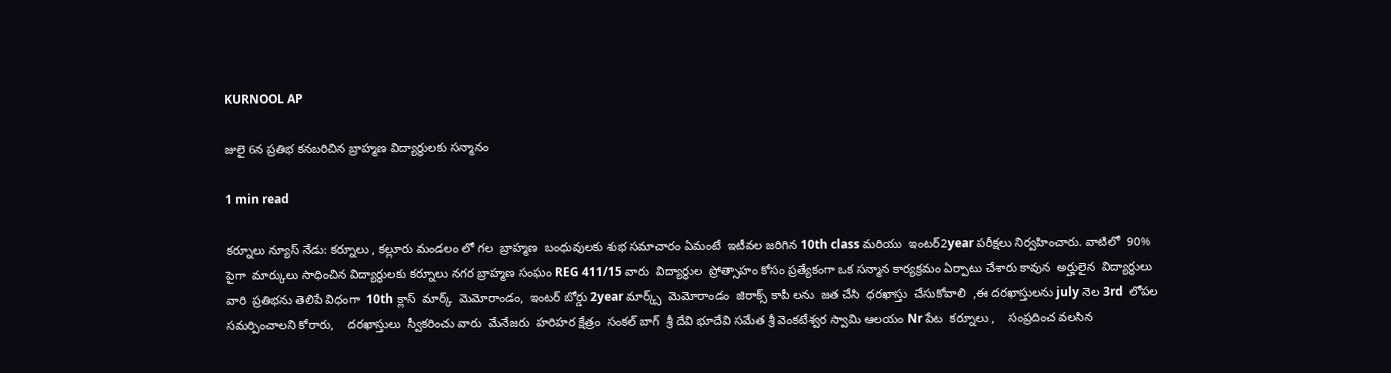KURNOOL AP

జులై 6న ప్రతిభ కనబరిచిన బ్రాహ్మణ విద్యార్థులకు సన్మానం

1 min read

కర్నూలు న్యూస్ నేడు: కర్నూలు , కల్లూరు మండలం లో గల  బ్రాహ్మణ  బంధువులకు శుభ సమాచారం ఏమంటే  ఇటీవల జరిగిన 10th class మరియు  ఇంటర్2year పరీక్షలు నిర్వహించారు. వాటిలో  90% పైగా  మార్కులు సాధించిన విద్యార్థులకు కర్నూలు నగర బ్రాహ్మణ సంఘం REG 411/15 వారు  విద్యార్థుల  ప్రోత్సాహం కోసం ప్రత్యేకంగా ఒక సన్మాన కార్యక్రమం ఏర్పాటు చేశారు కావున  అర్హులైన  విద్యార్థులు వారి  ప్రతిభను తెలిపే విధంగా  10th క్లాస్  మార్క్  మెమోరాండం,  ఇంటర్ బోర్డు 2year మార్క్స్  మెమోరాండం  జిరాక్స్ కాపీ లను  జత చేసి  ధరఖాస్తు  చేసుకోవాలి  ,ఈ దరఖాస్తులను july నెల 3rd  లోపల సమర్పించాలని కోరారు,    దరఖాస్తులు  స్వీకరించు వారు  మేనేజరు  హరిహర క్షేత్రం  సంకల్ బాగ్  శ్రీ దేవి భూదేవి సమేత శ్రీ వెంకటేశ్వర స్వామి ఆలయం Nr పేట  కర్నూలు ,    సంప్రదించ వలసిన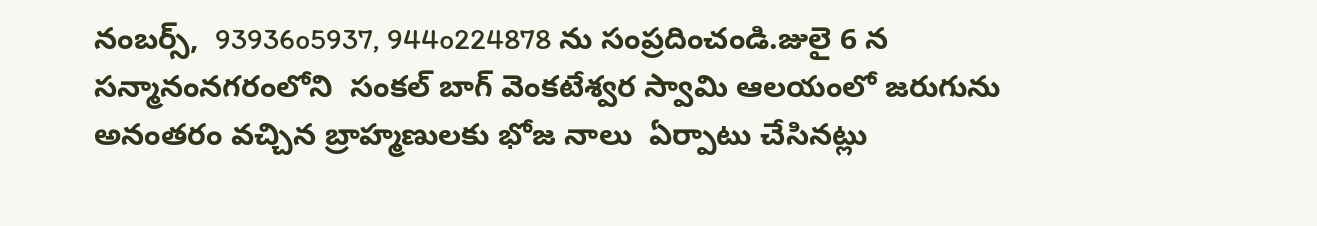నంబర్స్,  93936o5937, 944o224878 ను సంప్రదించండి.జులై 6 న సన్మానంనగరంలోని  సంకల్ బాగ్ వెంకటేశ్వర స్వామి ఆలయంలో జరుగును అనంతరం వచ్చిన బ్రాహ్మణులకు భోజ నాలు  ఏర్పాటు చేసినట్లు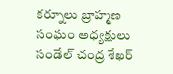కర్నూలు బ్రాహ్మణ సంఘం అధ్యక్షులు సండేల్ చంద్ర శేఖర్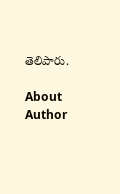తెలిపారు.

About Author